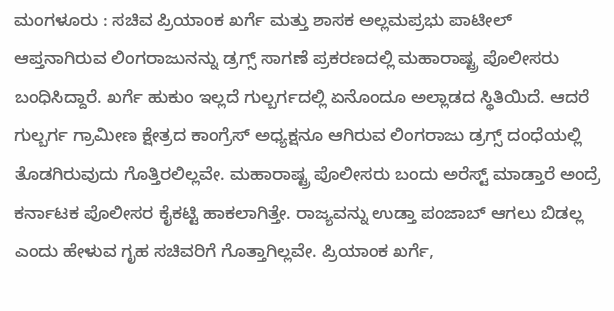ಮಂಗಳೂರು : ಸಚಿವ ಪ್ರಿಯಾಂಕ ಖರ್ಗೆ ಮತ್ತು ಶಾಸಕ ಅಲ್ಲಮಪ್ರಭು ಪಾಟೀಲ್ ಆಪ್ತನಾಗಿರುವ ಲಿಂಗರಾಜುನನ್ನು ಡ್ರಗ್ಸ್ ಸಾಗಣೆ ಪ್ರಕರಣದಲ್ಲಿ ಮಹಾರಾಷ್ಟ್ರ ಪೊಲೀಸರು ಬಂಧಿಸಿದ್ದಾರೆ. ಖರ್ಗೆ ಹುಕುಂ ಇಲ್ಲದೆ ಗುಲ್ಬರ್ಗದಲ್ಲಿ ಏನೊಂದೂ ಅಲ್ಲಾಡದ ಸ್ಥಿತಿಯಿದೆ. ಆದರೆ ಗುಲ್ಬರ್ಗ ಗ್ರಾಮೀಣ ಕ್ಷೇತ್ರದ ಕಾಂಗ್ರೆಸ್ ಅಧ್ಯಕ್ಷನೂ ಆಗಿರುವ ಲಿಂಗರಾಜು ಡ್ರಗ್ಸ್ ದಂಧೆಯಲ್ಲಿ ತೊಡಗಿರುವುದು ಗೊತ್ತಿರಲಿಲ್ಲವೇ. ಮಹಾರಾಷ್ಟ್ರ ಪೊಲೀಸರು ಬಂದು ಅರೆಸ್ಟ್ ಮಾಡ್ತಾರೆ ಅಂದ್ರೆ ಕರ್ನಾಟಕ ಪೊಲೀಸರ ಕೈಕಟ್ಟಿ ಹಾಕಲಾಗಿತ್ತೇ. ರಾಜ್ಯವನ್ನು ಉಡ್ತಾ ಪಂಜಾಬ್ ಆಗಲು ಬಿಡಲ್ಲ ಎಂದು ಹೇಳುವ ಗೃಹ ಸಚಿವರಿಗೆ ಗೊತ್ತಾಗಿಲ್ಲವೇ. ಪ್ರಿಯಾಂಕ ಖರ್ಗೆ,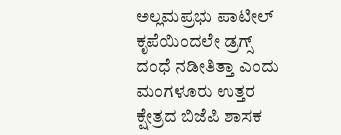ಅಲ್ಲಮಪ್ರಭು ಪಾಟೀಲ್ ಕೃಪೆಯಿಂದಲೇ ಡ್ರಗ್ಸ್ ದಂಧೆ ನಡೀತಿತ್ತಾ ಎಂದು ಮಂಗಳೂರು ಉತ್ತರ ಕ್ಷೇತ್ರದ ಬಿಜೆಪಿ ಶಾಸಕ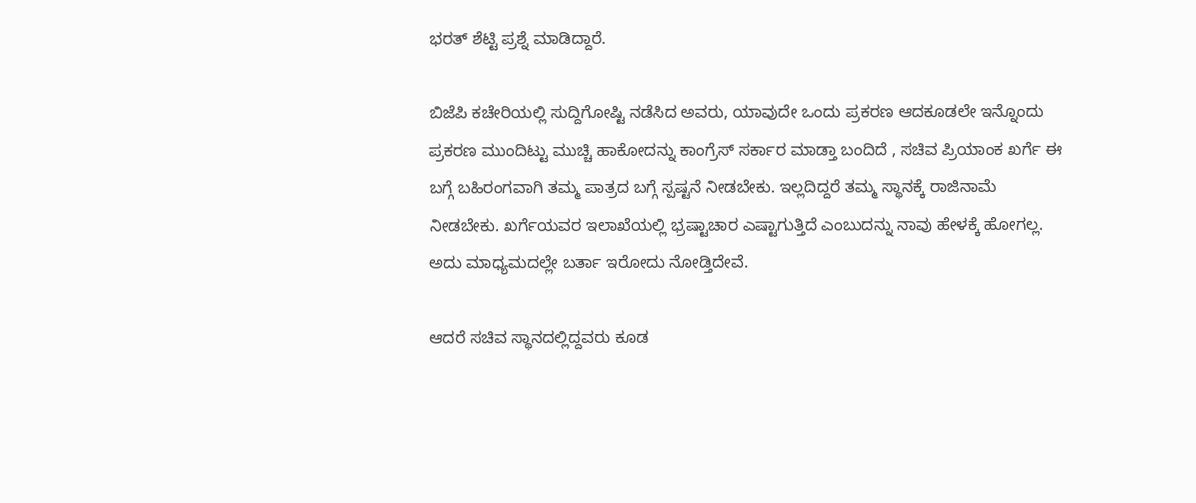ಭರತ್ ಶೆಟ್ಟಿ ಪ್ರಶ್ನೆ ಮಾಡಿದ್ದಾರೆ.

ಬಿಜೆಪಿ ಕಚೇರಿಯಲ್ಲಿ ಸುದ್ದಿಗೋಷ್ಟಿ ನಡೆಸಿದ ಅವರು, ಯಾವುದೇ ಒಂದು ಪ್ರಕರಣ ಆದಕೂಡಲೇ ಇನ್ನೊಂದು ಪ್ರಕರಣ ಮುಂದಿಟ್ಟು ಮುಚ್ಚಿ ಹಾಕೋದನ್ನು ಕಾಂಗ್ರೆಸ್ ಸರ್ಕಾರ ಮಾಡ್ತಾ ಬಂದಿದೆ , ಸಚಿವ ಪ್ರಿಯಾಂಕ ಖರ್ಗೆ ಈ ಬಗ್ಗೆ ಬಹಿರಂಗವಾಗಿ ತಮ್ಮ ಪಾತ್ರದ ಬಗ್ಗೆ ಸ್ಪಷ್ಟನೆ ನೀಡಬೇಕು. ಇಲ್ಲದಿದ್ದರೆ ತಮ್ಮ ಸ್ಥಾನಕ್ಕೆ ರಾಜಿನಾಮೆ ನೀಡಬೇಕು. ಖರ್ಗೆಯವರ ಇಲಾಖೆಯಲ್ಲಿ ಭ್ರಷ್ಟಾಚಾರ ಎಷ್ಟಾಗುತ್ತಿದೆ ಎಂಬುದನ್ನು ನಾವು ಹೇಳಕ್ಕೆ ಹೋಗಲ್ಲ. ಅದು ಮಾಧ್ಯಮದಲ್ಲೇ ಬರ್ತಾ ಇರೋದು ನೋಡ್ತಿದೇವೆ.

ಆದರೆ ಸಚಿವ ಸ್ಥಾನದಲ್ಲಿದ್ದವರು ಕೂಡ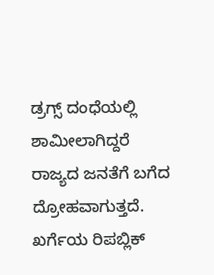ಡ್ರಗ್ಸ್ ದಂಧೆಯಲ್ಲಿ ಶಾಮೀಲಾಗಿದ್ದರೆ ರಾಜ್ಯದ ಜನತೆಗೆ ಬಗೆದ ದ್ರೋಹವಾಗುತ್ತದೆ. ಖರ್ಗೆಯ ರಿಪಬ್ಲಿಕ್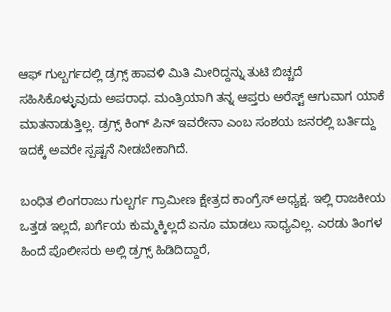ಆಫ್ ಗುಲ್ಬರ್ಗದಲ್ಲಿ ಡ್ರಗ್ಸ್ ಹಾವಳಿ ಮಿತಿ ಮೀರಿದ್ದನ್ನು ತುಟಿ ಬಿಚ್ಚದೆ ಸಹಿಸಿಕೊಳ್ಳುವುದು ಅಪರಾಧ. ಮಂತ್ರಿಯಾಗಿ ತನ್ನ ಆಪ್ತರು ಅರೆಸ್ಟ್ ಆಗುವಾಗ ಯಾಕೆ ಮಾತನಾಡುತ್ತಿಲ್ಲ. ಡ್ರಗ್ಸ್ ಕಿಂಗ್ ಪಿನ್ ಇವರೇನಾ ಎಂಬ ಸಂಶಯ ಜನರಲ್ಲಿ ಬರ್ತಿದ್ದು ಇದಕ್ಕೆ ಅವರೇ ಸ್ಪಷ್ಟನೆ ನೀಡಬೇಕಾಗಿದೆ.

ಬಂಧಿತ ಲಿಂಗರಾಜು ಗುಲ್ಬರ್ಗ ಗ್ರಾಮೀಣ ಕ್ಷೇತ್ರದ ಕಾಂಗ್ರೆಸ್ ಅಧ್ಯಕ್ಷ. ಇಲ್ಲಿ ರಾಜಕೀಯ ಒತ್ತಡ ಇಲ್ಲದೆ, ಖರ್ಗೆಯ ಕುಮ್ಮಕ್ಕಿಲ್ಲದೆ ಏನೂ ಮಾಡಲು ಸಾಧ್ಯವಿಲ್ಲ. ಎರಡು ತಿಂಗಳ ಹಿಂದೆ ಪೊಲೀಸರು ಅಲ್ಲಿ ಡ್ರಗ್ಸ್‌ ಹಿಡಿದಿದ್ದಾರೆ,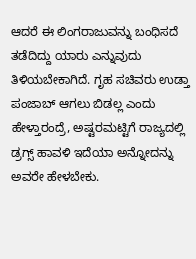ಆದರೆ ಈ ಲಿಂಗರಾಜುವನ್ನು ಬಂಧಿಸದೆ ತಡೆದಿದ್ದು ಯಾರು ಎನ್ನುವುದು ತಿಳಿಯಬೇಕಾಗಿದೆ. ಗೃಹ ಸಚಿವರು ಉಡ್ತಾ ಪಂಜಾಬ್ ಆಗಲು ಬಿಡಲ್ಲ ಎಂದು ಹೇಳ್ತಾರಂದ್ರೆ, ಅಷ್ಟರಮಟ್ಟಿಗೆ ರಾಜ್ಯದಲ್ಲಿ ಡ್ರಗ್ಸ್‌ ಹಾವಳಿ ಇದೆಯಾ ಅನ್ನೋದನ್ನು ಅವರೇ ಹೇಳಬೇಕು.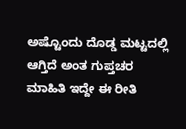ಅಷ್ಟೊಂದು ದೊಡ್ಡ ಮಟ್ಟದಲ್ಲಿ ಆಗ್ತಿದೆ ಅಂತ ಗುಪ್ತಚರ ಮಾಹಿತಿ ಇದ್ದೇ ಈ ರೀತಿ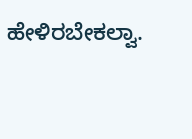ಹೇಳಿರಬೇಕಲ್ವಾ.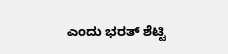ಎಂದು ಭರತ್ ಶೆಟ್ಟಿ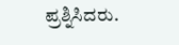ಪ್ರಶ್ನಿಸಿದರು.